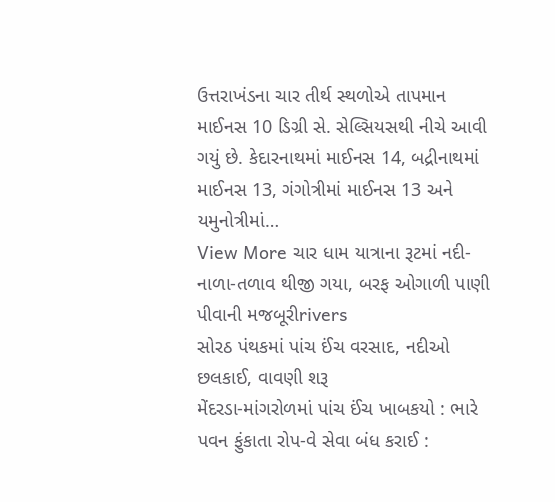ઉત્તરાખંડના ચાર તીર્થ સ્થળોએ તાપમાન માઈનસ 10 ડિગ્રી સે. સેલ્સિયસથી નીચે આવી ગયું છે. કેદારનાથમાં માઈનસ 14, બદ્રીનાથમાં માઈનસ 13, ગંગોત્રીમાં માઈનસ 13 અને યમુનોત્રીમાં…
View More ચાર ધામ યાત્રાના રૂટમાં નદી-નાળા-તળાવ થીજી ગયા, બરફ ઓગાળી પાણી પીવાની મજબૂરીrivers
સોરઠ પંથકમાં પાંચ ઈંચ વરસાદ, નદીઓ છલકાઈ, વાવણી શરૂ
મેંદરડા-માંગરોળમાં પાંચ ઈંચ ખાબકયો : ભારે પવન ફુંકાતા રોપ-વે સેવા બંધ કરાઈ :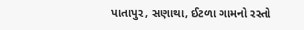પાતાપુર, સણાથા, ઈટળા ગામનો રસ્તો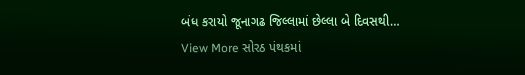બંધ કરાયો જૂનાગઢ જિલ્લામાં છેલ્લા બે દિવસથી…
View More સોરઠ પંથકમાં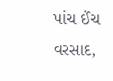પાંચ ઈંચ વરસાદ,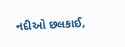નદીઓ છલકાઈ,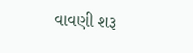વાવણી શરૂ